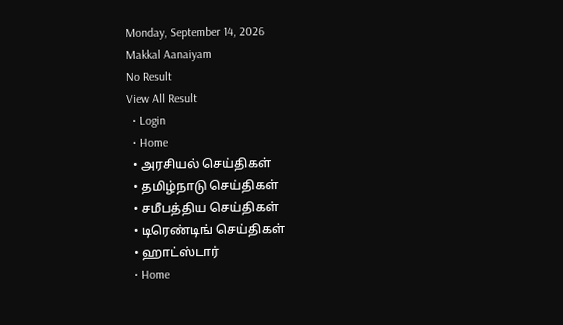Monday, September 14, 2026
Makkal Aanaiyam
No Result
View All Result
  • Login
  • Home
  • அரசியல் செய்திகள்
  • தமிழ்நாடு செய்திகள்
  • சமீபத்திய செய்திகள்
  • டிரெண்டிங் செய்திகள்
  • ஹாட்ஸ்டார்
  • Home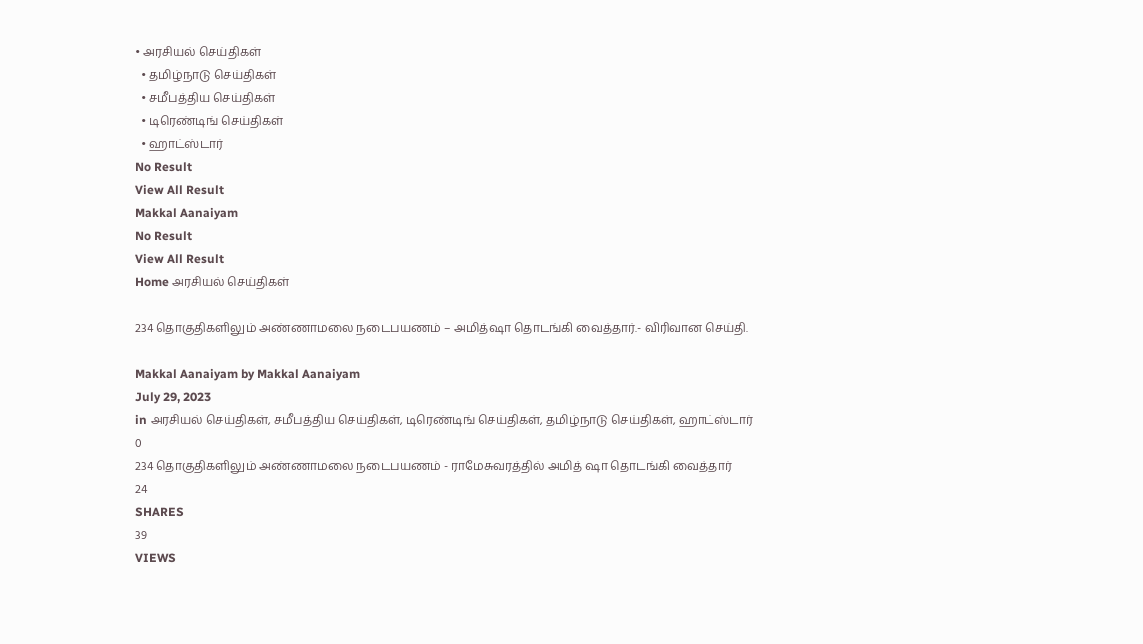• அரசியல் செய்திகள்
  • தமிழ்நாடு செய்திகள்
  • சமீபத்திய செய்திகள்
  • டிரெண்டிங் செய்திகள்
  • ஹாட்ஸ்டார்
No Result
View All Result
Makkal Aanaiyam
No Result
View All Result
Home அரசியல் செய்திகள்

234 தொகுதிகளிலும் அண்ணாமலை நடைபயணம் – அமித்ஷா தொடங்கி வைத்தார்.- விரிவான செய்தி.

Makkal Aanaiyam by Makkal Aanaiyam
July 29, 2023
in அரசியல் செய்திகள், சமீபத்திய செய்திகள், டிரெண்டிங் செய்திகள், தமிழ்நாடு செய்திகள், ஹாட்ஸ்டார்
0
234 தொகுதிகளிலும் அண்ணாமலை நடைபயணம் - ராமேசுவரத்தில் அமித் ஷா தொடங்கி வைத்தார்
24
SHARES
39
VIEWS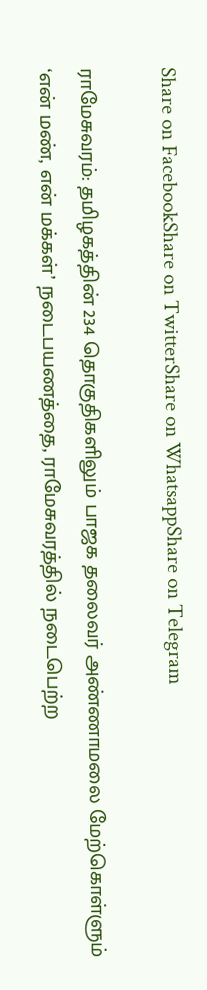Share on FacebookShare on TwitterShare on WhatsappShare on Telegram

ராமேசுவரம்: தமிழகத்தின் 234 தொகுதிகளிலும் பாஜக தலைவர் அண்ணாமலை மேற்கொள்ளும் ‘என் மண், என் மக்கள்’ நடைபயணத்தை, ராமேசுவரத்தில் நடைபெற்ற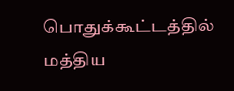பொதுக்கூட்டத்தில் மத்திய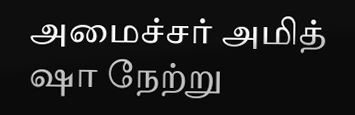அமைச்சர் அமித் ஷா நேற்று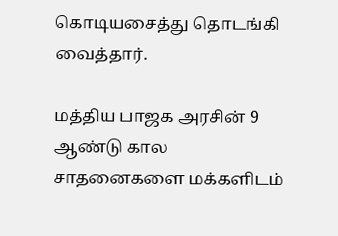கொடியசைத்து தொடங்கி வைத்தார்.

மத்திய பாஜக அரசின் 9 ஆண்டு கால சாதனைகளை மக்களிடம்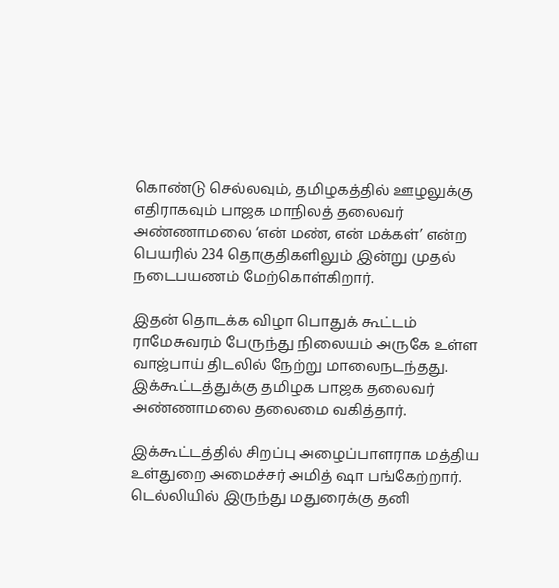கொண்டு செல்லவும், தமிழகத்தில் ஊழலுக்கு எதிராகவும் பாஜக மாநிலத் தலைவர் அண்ணாமலை ‘என் மண், என் மக்கள்’ என்ற பெயரில் 234 தொகுதிகளிலும் இன்று முதல் நடைபயணம் மேற்கொள்கிறார்.

இதன் தொடக்க விழா பொதுக் கூட்டம் ராமேசுவரம் பேருந்து நிலையம் அருகே உள்ள வாஜ்பாய் திடலில் நேற்று மாலைநடந்தது. இக்கூட்டத்துக்கு தமிழக பாஜக தலைவர் அண்ணாமலை தலைமை வகித்தார்.

இக்கூட்டத்தில் சிறப்பு அழைப்பாளராக மத்திய உள்துறை அமைச்சர் அமித் ஷா பங்கேற்றார். டெல்லியில் இருந்து மதுரைக்கு தனி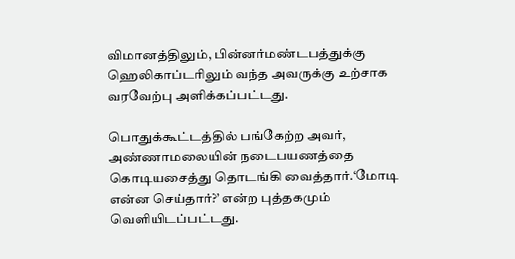விமானத்திலும், பின்னர்மண்டபத்துக்கு ஹெலிகாப்டரிலும் வந்த அவருக்கு உற்சாக வரவேற்பு அளிக்கப்பட்டது.

பொதுக்கூட்டத்தில் பங்கேற்ற அவர், அண்ணாமலையின் நடைபயணத்தை கொடியசைத்து தொடங்கி வைத்தார்.‘மோடி என்ன செய்தார்?’ என்ற புத்தகமும் வெளியிடப்பட்டது.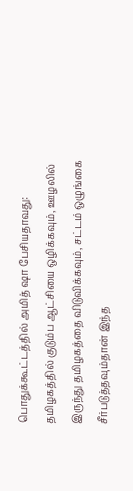பொதுக்கூட்டத்தில் அமித் ஷா பேசியதாவது: தமிழகத்தில் குடும்ப ஆட்சியை ஒழிக்கவும், ஊழலில் இருந்து தமிழகத்தை விடுவிக்கவும், சட்டம் ஒழுங்கை சீர்படுத்தவும்தான் இந்த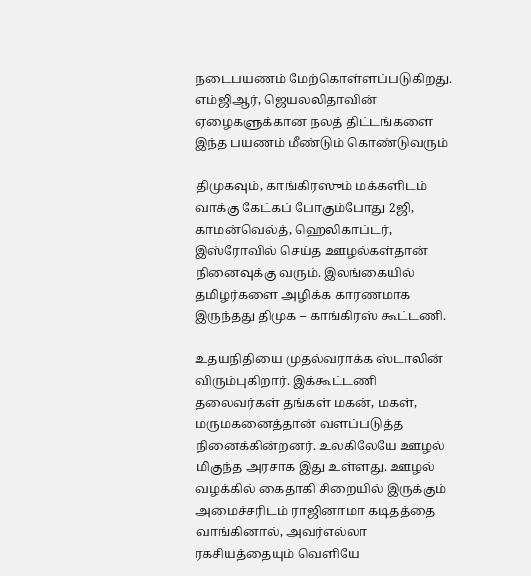நடைபயணம் மேற்கொள்ளப்படுகிறது. எம்ஜிஆர், ஜெயலலிதாவின் ஏழைகளுக்கான நலத் திட்டங்களை இந்த பயணம் மீண்டும் கொண்டுவரும்

திமுகவும், காங்கிரஸும் மக்களிடம் வாக்கு கேட்கப் போகும்போது 2ஜி, காமன்வெல்த், ஹெலிகாப்டர், இஸ்ரோவில் செய்த ஊழல்கள்தான் நினைவுக்கு வரும். இலங்கையில் தமிழர்களை அழிக்க காரணமாக இருந்தது திமுக – காங்கிரஸ் கூட்டணி.

உதயநிதியை முதல்வராக்க ஸ்டாலின் விரும்புகிறார். இக்கூட்டணி தலைவர்கள் தங்கள் மகன், மகள், மருமகனைத்தான் வளப்படுத்த நினைக்கின்றனர். உலகிலேயே ஊழல் மிகுந்த அரசாக இது உள்ளது. ஊழல் வழக்கில் கைதாகி சிறையில் இருக்கும் அமைச்சரிடம் ராஜினாமா கடிதத்தை வாங்கினால், அவர்எல்லா ரகசியத்தையும் வெளியே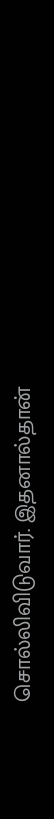சொல்லிவிடுவார். இதனால்தான்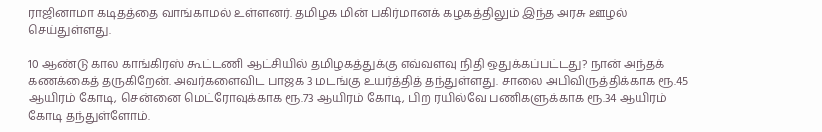ராஜினாமா கடிதத்தை வாங்காமல் உள்ளனர். தமிழக மின் பகிர்மானக் கழகத்திலும் இந்த அரசு ஊழல் செய்துள்ளது.

10 ஆண்டு கால காங்கிரஸ் கூட்டணி ஆட்சியில் தமிழகத்துக்கு எவ்வளவு நிதி ஒதுக்கப்பட்டது? நான் அந்தக் கணக்கைத் தருகிறேன். அவர்களைவிட பாஜக 3 மடங்கு உயர்த்தித் தந்துள்ளது. சாலை அபிவிருத்திக்காக ரூ.45 ஆயிரம் கோடி, சென்னை மெட்ரோவுக்காக ரூ.73 ஆயிரம் கோடி, பிற ரயில்வே பணிகளுக்காக ரூ.34 ஆயிரம் கோடி தந்துள்ளோம்.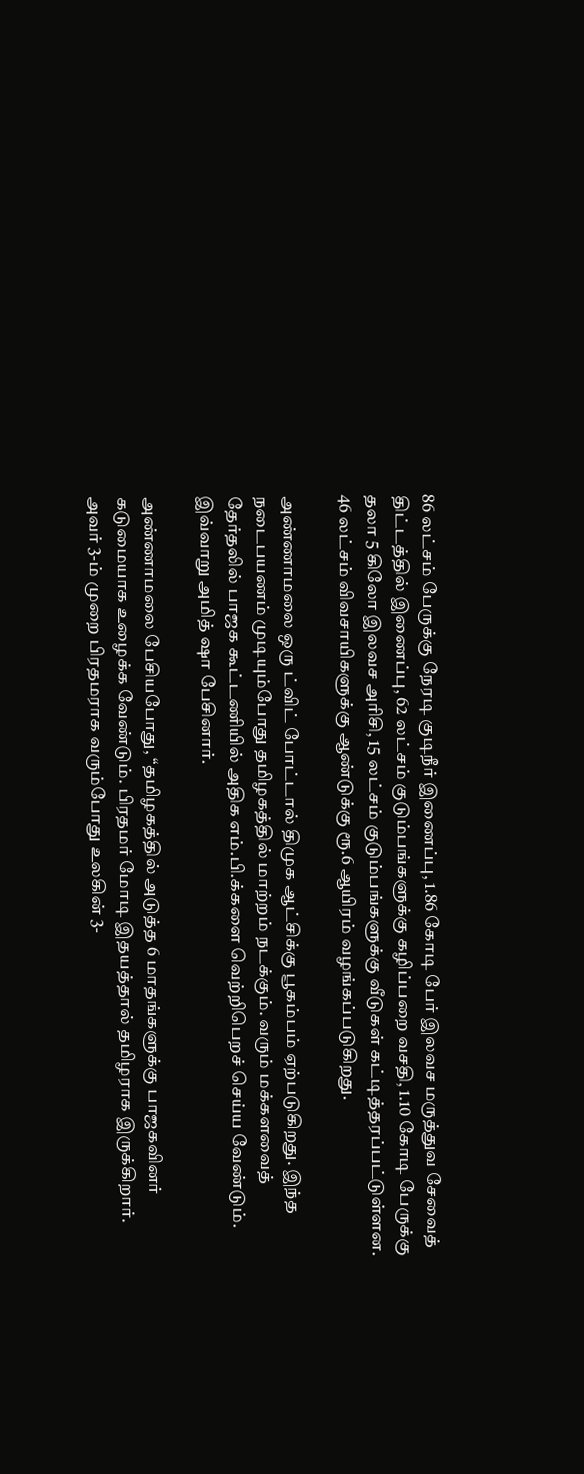86 லட்சம் பேருக்கு நேரடி குடிநீர் இணைப்பு, 1.86 கோடி பேர் இலவச மருத்துவ சேவைத் திட்டத்தில் இணைப்பு, 62 லட்சம் குடும்பங்களுக்கு கழிப்பறை வசதி, 1.10 கோடி பேருக்கு தலா 5 கிலோ இலவச அரிசி, 15 லட்சம் குடும்பங்களுக்கு வீடுகள் கட்டித்தரப்பட்டுள்ளன. 46 லட்சம் விவசாயிகளுக்கு ஆண்டுக்கு ரூ.6 ஆயிரம் வழங்கப்படுகிறது.

அண்ணாமலை ஒரு ட்விட் போட்டால் திமுக ஆட்சிக்கு பூகம்பம் ஏற்படுகிறது. இந்த நடைபயணம் முடியும்போது தமிழகத்தில் மாற்றம் நடக்கும். வரும் மக்களவைத் தேர்தலில் பாஜக கூட்டணியில் அதிக எம்.பி.க்களை வெற்றிபெறச் செய்ய வேண்டும். இவ்வாறு அமித் ஷா பேசினார்.

அண்ணாமலை பேசியபோது, ‘‘தமிழகத்தில் அடுத்த 6 மாதங்களுக்கு பாஜகவினர் கடுமையாக உழைக்க வேண்டும். பிரதமர் மோடி இதயத்தால் தமிழராக இருக்கிறார். அவர் 3-ம் முறை பிரதமராக வரும்போது உலகின் 3-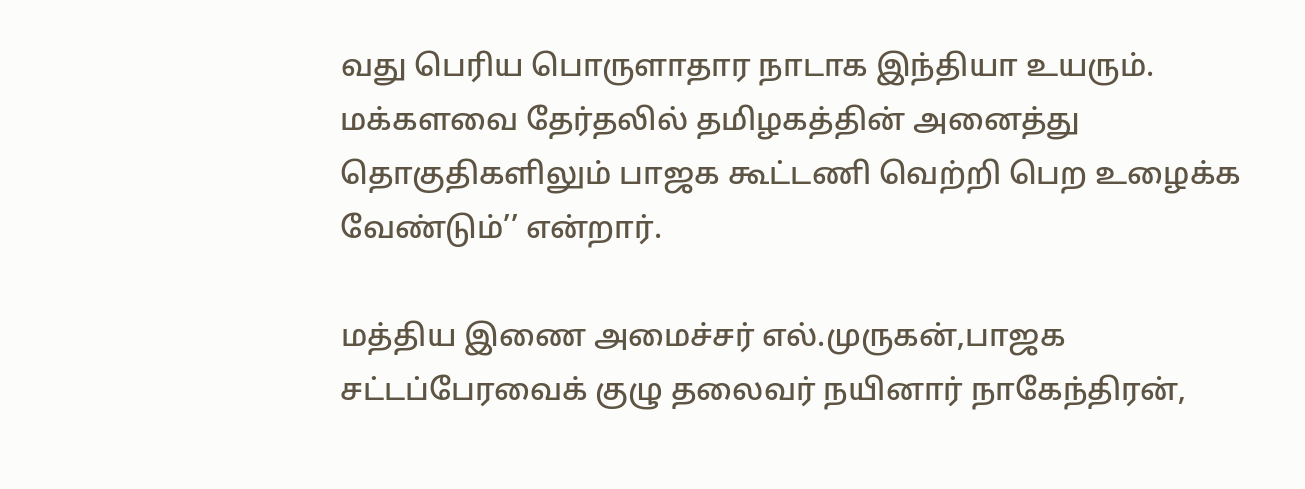வது பெரிய பொருளாதார நாடாக இந்தியா உயரும். மக்களவை தேர்தலில் தமிழகத்தின் அனைத்து தொகுதிகளிலும் பாஜக கூட்டணி வெற்றி பெற உழைக்க வேண்டும்’’ என்றார்.

மத்திய இணை அமைச்சர் எல்.முருகன்,பாஜக சட்டப்பேரவைக் குழு தலைவர் நயினார் நாகேந்திரன்,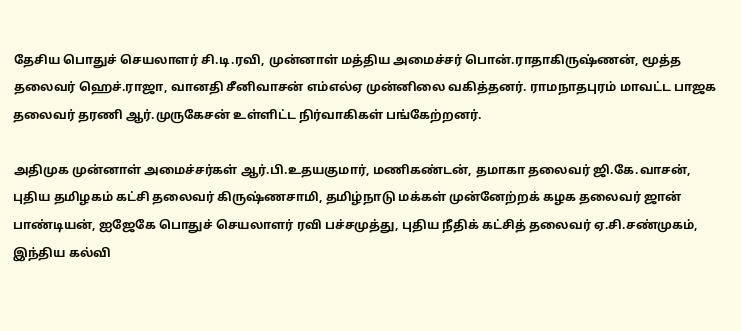தேசிய பொதுச் செயலாளர் சி.டி.ரவி, முன்னாள் மத்திய அமைச்சர் பொன்.ராதாகிருஷ்ணன், மூத்த தலைவர் ஹெச்.ராஜா, வானதி சீனிவாசன் எம்எல்ஏ முன்னிலை வகித்தனர். ராமநாதபுரம் மாவட்ட பாஜக தலைவர் தரணி ஆர்.முருகேசன் உள்ளிட்ட நிர்வாகிகள் பங்கேற்றனர்.

அதிமுக முன்னாள் அமைச்சர்கள் ஆர்.பி.உதயகுமார், மணிகண்டன், தமாகா தலைவர் ஜி.கே.வாசன், புதிய தமிழகம் கட்சி தலைவர் கிருஷ்ணசாமி, தமிழ்நாடு மக்கள் முன்னேற்றக் கழக தலைவர் ஜான் பாண்டியன், ஐஜேகே பொதுச் செயலாளர் ரவி பச்சமுத்து, புதிய நீதிக் கட்சித் தலைவர் ஏ.சி.சண்முகம், இந்திய கல்வி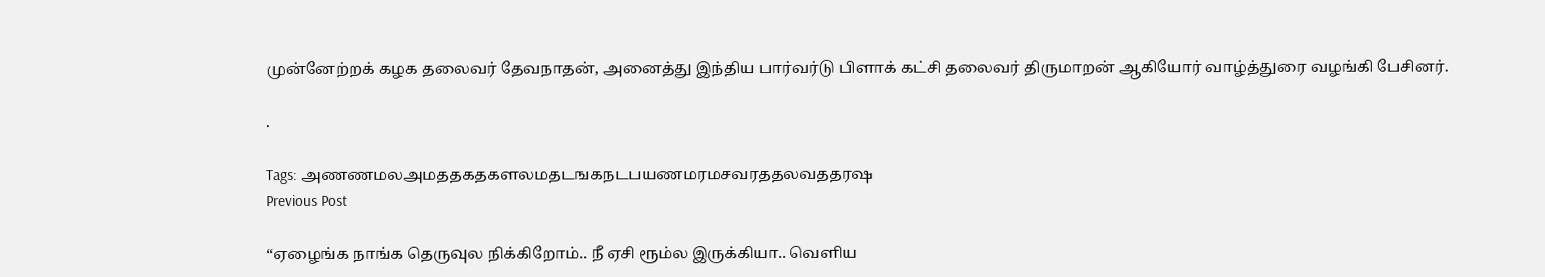முன்னேற்றக் கழக தலைவர் தேவநாதன், அனைத்து இந்திய பார்வர்டு பிளாக் கட்சி தலைவர் திருமாறன் ஆகியோர் வாழ்த்துரை வழங்கி பேசினர்.

.

Tags: அணணமலஅமததகதகளலமதடஙகநடபயணமரமசவரததலவததரஷ
Previous Post

“ஏழைங்க நாங்க தெருவுல நிக்கிறோம்.. நீ ஏசி ரூம்ல இருக்கியா.. வெளிய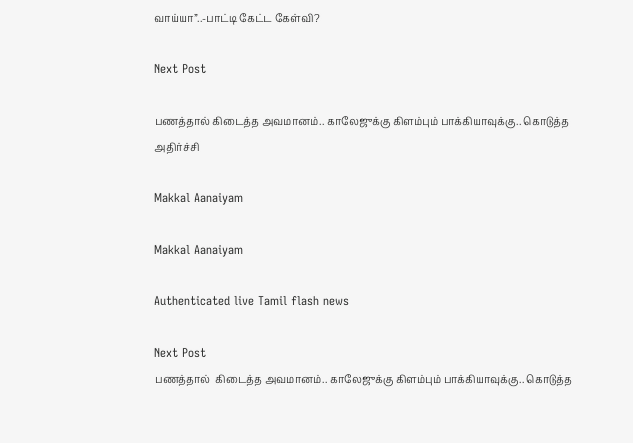வாய்யா”..-பாட்டி கேட்ட கேள்வி?

Next Post

பணத்தால் கிடைத்த அவமானம்.. காலேஜுக்கு கிளம்பும் பாக்கியாவுக்கு.. கொடுத்த அதிர்ச்சி

Makkal Aanaiyam

Makkal Aanaiyam

Authenticated live Tamil flash news

Next Post
பணத்தால்  கிடைத்த அவமானம்.. காலேஜுக்கு கிளம்பும் பாக்கியாவுக்கு.. கொடுத்த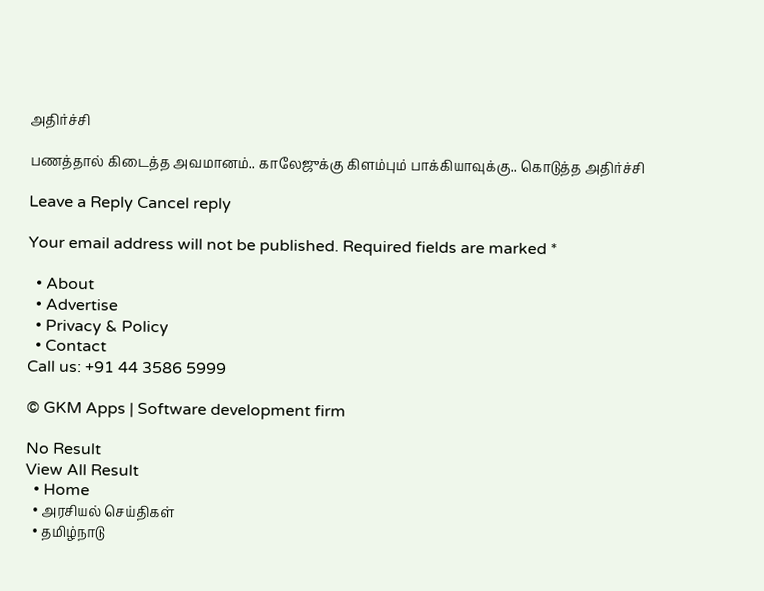அதிர்ச்சி

பணத்தால் கிடைத்த அவமானம்.. காலேஜுக்கு கிளம்பும் பாக்கியாவுக்கு.. கொடுத்த அதிர்ச்சி

Leave a Reply Cancel reply

Your email address will not be published. Required fields are marked *

  • About
  • Advertise
  • Privacy & Policy
  • Contact
Call us: +91 44 3586 5999

© GKM Apps | Software development firm

No Result
View All Result
  • Home
  • அரசியல் செய்திகள்
  • தமிழ்நாடு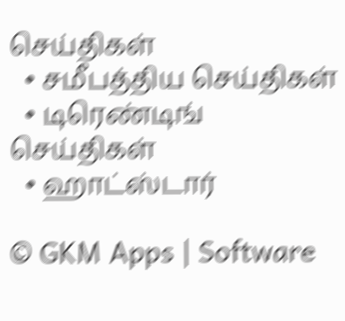செய்திகள்
  • சமீபத்திய செய்திகள்
  • டிரெண்டிங் செய்திகள்
  • ஹாட்ஸ்டார்

© GKM Apps | Software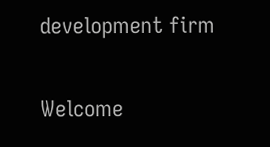development firm

Welcome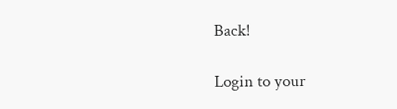Back!

Login to your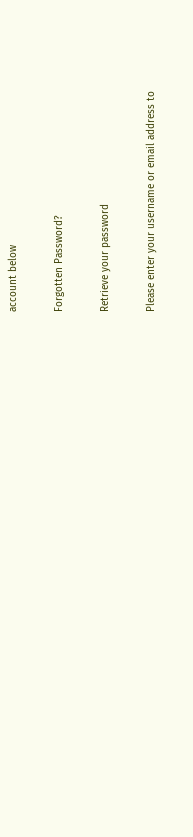account below

Forgotten Password?

Retrieve your password

Please enter your username or email address to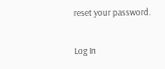reset your password.

Log In